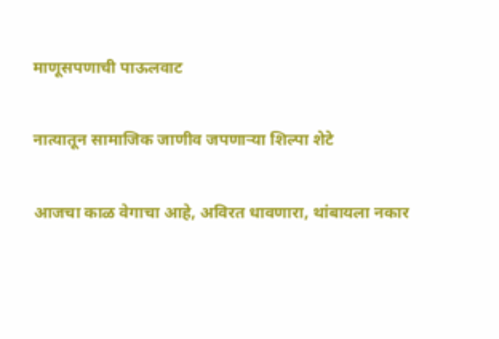माणूसपणाची पाऊलवाट

नात्यातून सामाजिक जाणीव जपणाऱ्या शिल्पा शेटे

आजचा काळ वेगाचा आहे, अविरत धावणारा, थांबायला नकार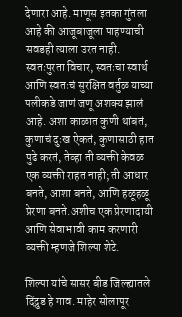देणारा आहे. माणूस इतका गुंतला आहे की आजूबाजूला पाहण्याची सवडही त्याला उरत नाही. स्वतःपुरता विचार, स्वतःचा स्वार्थ आणि स्वतःचं सुरक्षित वर्तुळ याच्या पलीकडे जाणं जणू अशक्य झालं आहे. अशा काळात कुणी थांबतं, कुणाचं दुःख ऐकतं, कुणासाठी हात पुढे करतं, तेव्हा ती व्यक्ती केवळ एक व्यक्ती राहत नाही; ती आधार बनते, आशा बनते, आणि हळूहळू प्रेरणा बनते.अशीच एक प्रेरणादायी आणि सेवाभावी काम करणारी व्यक्ती म्हणजे शिल्पा शेटे.

शिल्पा यांचे सासर बीड जिल्ह्यातले दिंद्रुड हे गाव. माहेर सोलापूर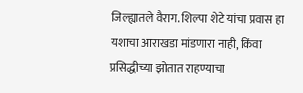जिल्ह्यातले वैराग. शिल्पा शेटे यांचा प्रवास हा यशाचा आराखडा मांडणारा नाही, किंवा प्रसिद्धीच्या झोतात राहण्याचा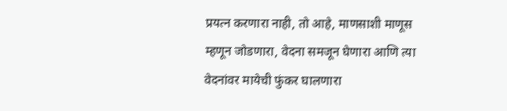प्रयत्न करणारा नाही, तो आहे, माणसाशी माणूस म्हणून जोडणारा, वेदना समजून घेणारा आणि त्या वेदनांवर मायेची फुंकर घालणारा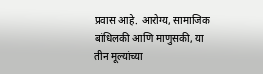प्रवास आहे. आरोग्य, सामाजिक बांधिलकी आणि माणुसकी, या तीन मूल्यांच्या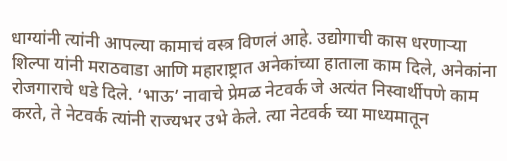धाग्यांनी त्यांनी आपल्या कामाचं वस्त्र विणलं आहे. उद्योगाची कास धरणाऱ्या शिल्पा यांनी मराठवाडा आणि महाराष्ट्रात अनेकांच्या हाताला काम दिले, अनेकांना रोजगाराचे धडे दिले. ‘भाऊ’ नावाचे प्रेमळ नेटवर्क जे अत्यंत निस्वार्थीपणे काम करते, ते नेटवर्क त्यांनी राज्यभर उभे केले. त्या नेटवर्क च्या माध्यमातून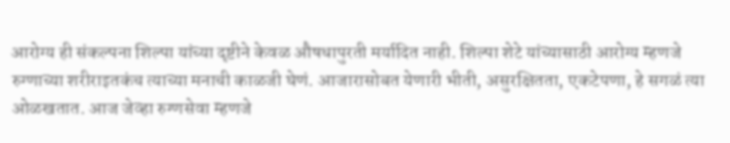आरोग्य ही संकल्पना शिल्पा यांच्या दृष्टीने केवळ औषधापुरती मर्यादित नाही. शिल्पा शेटे यांच्यासाठी आरोग्य म्हणजे रुग्णाच्या शरीराइतकंच त्याच्या मनाची काळजी घेणं. आजारासोबत येणारी भीती, असुरक्षितता, एकटेपणा, हे सगळं त्या ओळखतात. आज जेव्हा रुग्णसेवा म्हणजे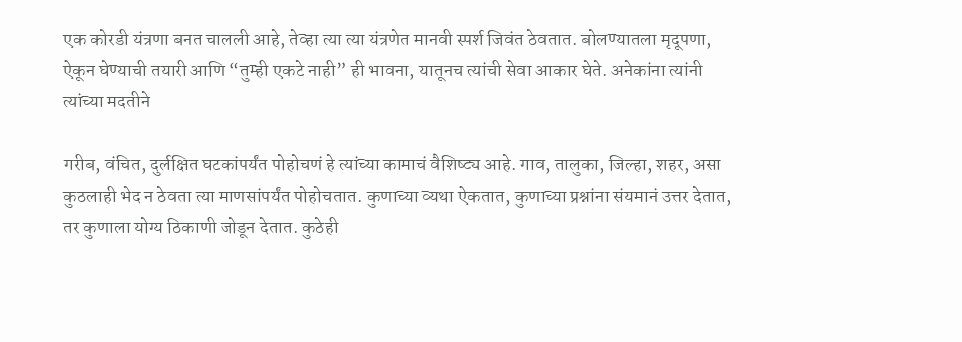एक कोरडी यंत्रणा बनत चालली आहे, तेव्हा त्या त्या यंत्रणेत मानवी स्पर्श जिवंत ठेवतात. बोलण्यातला मृदूपणा, ऐकून घेण्याची तयारी आणि “तुम्ही एकटे नाही” ही भावना, यातूनच त्यांची सेवा आकार घेते. अनेकांना त्यांनी त्यांच्या मदतीने

गरीब, वंचित, दुर्लक्षित घटकांपर्यंत पोहोचणं हे त्यांच्या कामाचं वैशिष्ट्य आहे. गाव, तालुका, जिल्हा, शहर, असा कुठलाही भेद न ठेवता त्या माणसांपर्यंत पोहोचतात. कुणाच्या व्यथा ऐकतात, कुणाच्या प्रश्नांना संयमानं उत्तर देतात, तर कुणाला योग्य ठिकाणी जोडून देतात. कुठेही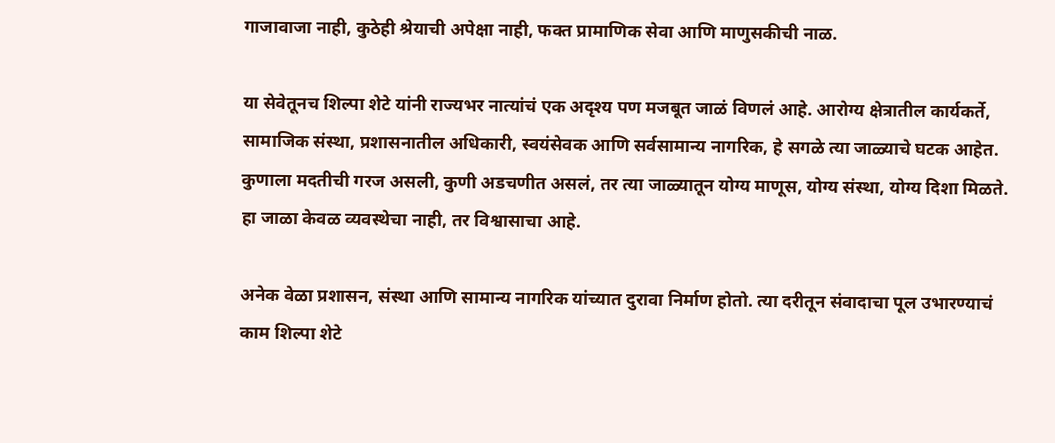गाजावाजा नाही, कुठेही श्रेयाची अपेक्षा नाही, फक्त प्रामाणिक सेवा आणि माणुसकीची नाळ.

या सेवेतूनच शिल्पा शेटे यांनी राज्यभर नात्यांचं एक अदृश्य पण मजबूत जाळं विणलं आहे. आरोग्य क्षेत्रातील कार्यकर्ते, सामाजिक संस्था, प्रशासनातील अधिकारी, स्वयंसेवक आणि सर्वसामान्य नागरिक, हे सगळे त्या जाळ्याचे घटक आहेत. कुणाला मदतीची गरज असली, कुणी अडचणीत असलं, तर त्या जाळ्यातून योग्य माणूस, योग्य संस्था, योग्य दिशा मिळते. हा जाळा केवळ व्यवस्थेचा नाही, तर विश्वासाचा आहे.

अनेक वेळा प्रशासन, संस्था आणि सामान्य नागरिक यांच्यात दुरावा निर्माण होतो. त्या दरीतून संवादाचा पूल उभारण्याचं काम शिल्पा शेटे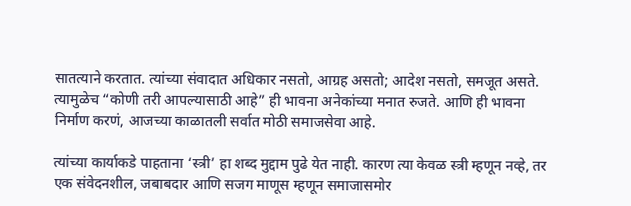सातत्याने करतात. त्यांच्या संवादात अधिकार नसतो, आग्रह असतो; आदेश नसतो, समजूत असते. त्यामुळेच “कोणी तरी आपल्यासाठी आहे” ही भावना अनेकांच्या मनात रुजते. आणि ही भावना निर्माण करणं, आजच्या काळातली सर्वात मोठी समाजसेवा आहे.

त्यांच्या कार्याकडे पाहताना ‘स्त्री’ हा शब्द मुद्दाम पुढे येत नाही. कारण त्या केवळ स्त्री म्हणून नव्हे, तर एक संवेदनशील, जबाबदार आणि सजग माणूस म्हणून समाजासमोर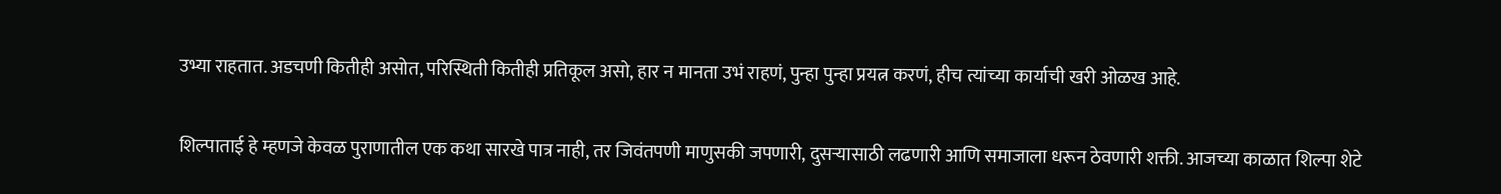उभ्या राहतात. अडचणी कितीही असोत, परिस्थिती कितीही प्रतिकूल असो, हार न मानता उभं राहणं, पुन्हा पुन्हा प्रयत्न करणं, हीच त्यांच्या कार्याची खरी ओळख आहे.

शिल्पाताई हे म्हणजे केवळ पुराणातील एक कथा सारखे पात्र नाही, तर जिवंतपणी माणुसकी जपणारी, दुसऱ्यासाठी लढणारी आणि समाजाला धरून ठेवणारी शक्ती. आजच्या काळात शिल्पा शेटे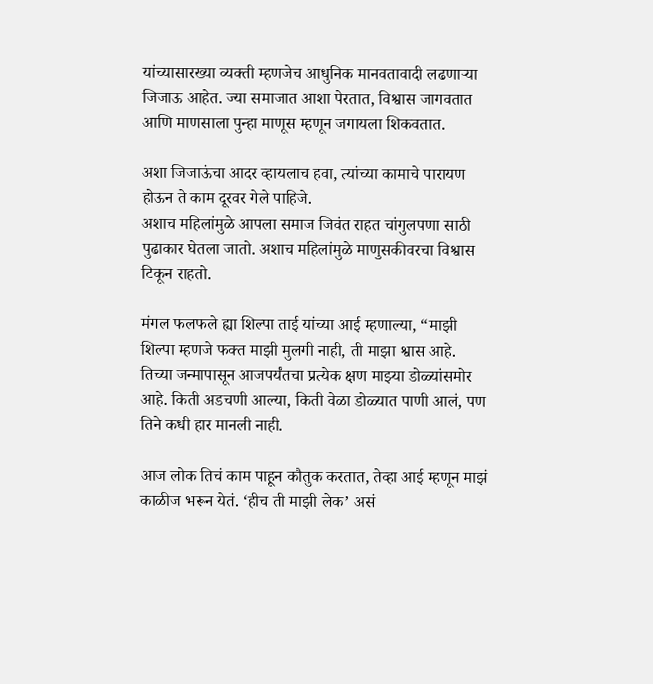यांच्यासारख्या व्यक्ती म्हणजेच आधुनिक मानवतावादी लढणाऱ्या जिजाऊ आहेत. ज्या समाजात आशा पेरतात, विश्वास जागवतात आणि माणसाला पुन्हा माणूस म्हणून जगायला शिकवतात.

अशा जिजाऊंचा आदर व्हायलाच हवा, त्यांच्या कामाचे पारायण होऊन ते काम दूरवर गेले पाहिजे.
अशाच महिलांमुळे आपला समाज जिवंत राहत चांगुलपणा साठी पुढाकार घेतला जातो. अशाच महिलांमुळे माणुसकीवरचा विश्वास टिकून राहतो.

मंगल फलफले ह्या शिल्पा ताई यांच्या आई म्हणाल्या, “माझी शिल्पा म्हणजे फक्त माझी मुलगी नाही, ती माझा श्वास आहे.
तिच्या जन्मापासून आजपर्यंतचा प्रत्येक क्षण माझ्या डोळ्यांसमोर आहे. किती अडचणी आल्या, किती वेळा डोळ्यात पाणी आलं, पण तिने कधी हार मानली नाही.

आज लोक तिचं काम पाहून कौतुक करतात, तेव्हा आई म्हणून माझं काळीज भरून येतं. ‘हीच ती माझी लेक’ असं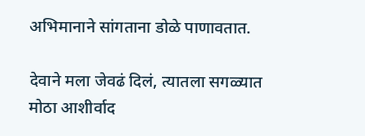अभिमानाने सांगताना डोळे पाणावतात.

देवाने मला जेवढं दिलं, त्यातला सगळ्यात मोठा आशीर्वाद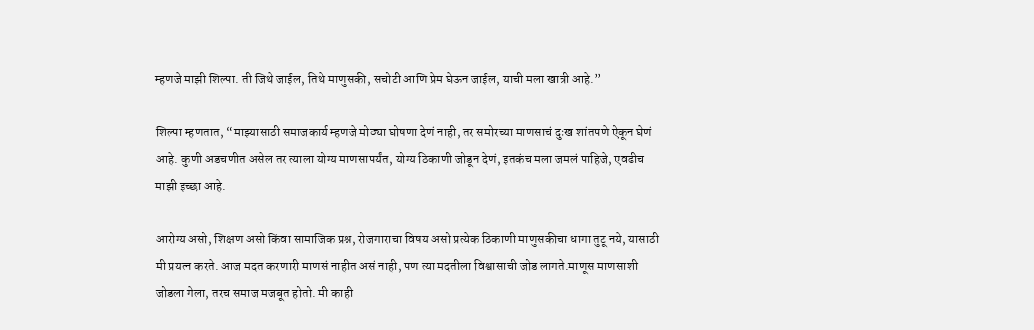म्हणजे माझी शिल्पा. ती जिथे जाईल, तिथे माणुसकी, सचोटी आणि प्रेम घेऊन जाईल, याची मला खात्री आहे.”

शिल्पा म्हणतात, “माझ्यासाठी समाजकार्य म्हणजे मोठ्या घोषणा देणं नाही, तर समोरच्या माणसाचं दुःख शांतपणे ऐकून घेणं आहे. कुणी अडचणीत असेल तर त्याला योग्य माणसापर्यंत, योग्य ठिकाणी जोडून देणं, इतकंच मला जमलं पाहिजे, एवढीच माझी इच्छा आहे.

आरोग्य असो, शिक्षण असो किंवा सामाजिक प्रश्न, रोजगाराचा विषय असो प्रत्येक ठिकाणी माणुसकीचा धागा तुटू नये, यासाठी मी प्रयत्न करते. आज मदत करणारी माणसं नाहीत असं नाही, पण त्या मदतीला विश्वासाची जोड लागते.माणूस माणसाशी जोडला गेला, तरच समाज मजबूत होतो. मी काही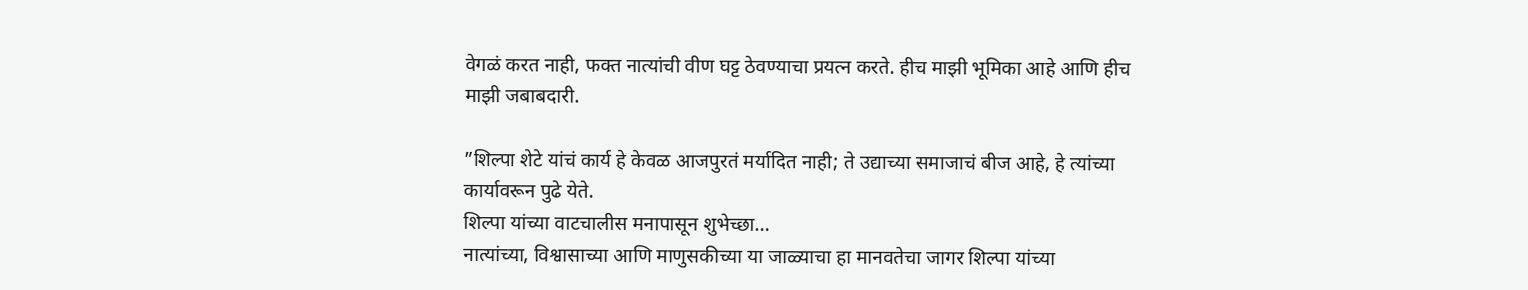वेगळं करत नाही, फक्त नात्यांची वीण घट्ट ठेवण्याचा प्रयत्न करते. हीच माझी भूमिका आहे आणि हीच माझी जबाबदारी.

”शिल्पा शेटे यांचं कार्य हे केवळ आजपुरतं मर्यादित नाही; ते उद्याच्या समाजाचं बीज आहे, हे त्यांच्या कार्यावरून पुढे येते.
शिल्पा यांच्या वाटचालीस मनापासून शुभेच्छा…
नात्यांच्या, विश्वासाच्या आणि माणुसकीच्या या जाळ्याचा हा मानवतेचा जागर शिल्पा यांच्या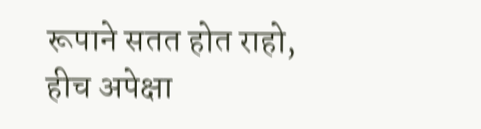रूपाने सतत होत राहो, हीच अपेक्षा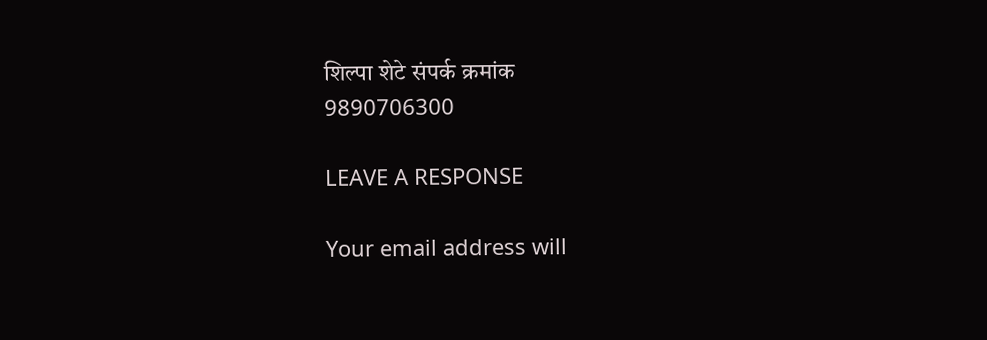शिल्पा शेटे संपर्क क्रमांक
9890706300

LEAVE A RESPONSE

Your email address will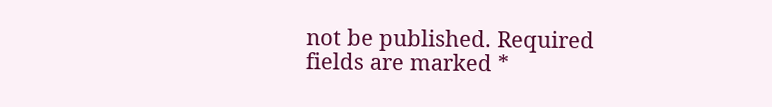not be published. Required fields are marked *